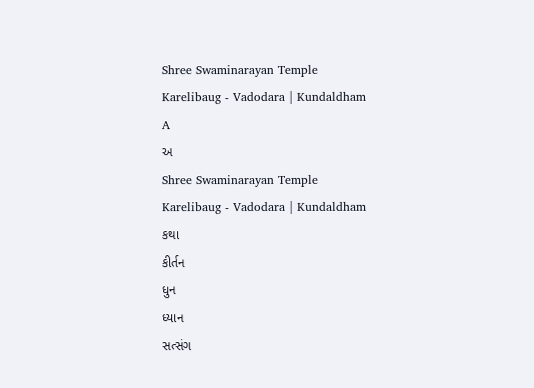Shree Swaminarayan Temple
Karelibaug - Vadodara | Kundaldham
A
અ
Shree Swaminarayan Temple
Karelibaug - Vadodara | Kundaldham
કથા
કીર્તન
ધુન
ધ્યાન
સત્સંગ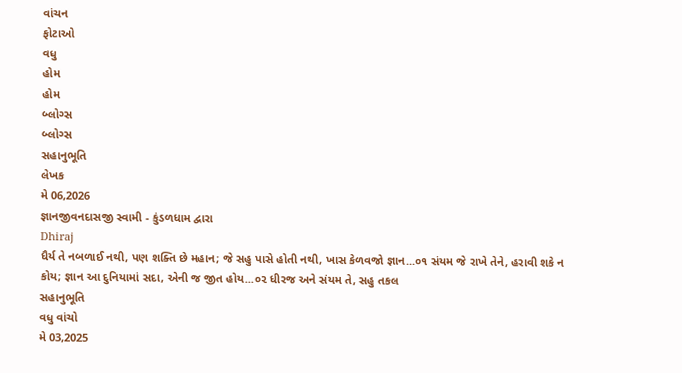વાંચન
ફોટાઓ
વધુ
હોમ
હોમ
બ્લોગ્સ
બ્લોગ્સ
સહાનુભૂતિ
લેખક
મે 06,2026
જ્ઞાનજીવનદાસજી સ્વામી - કુંડળધામ દ્વારા
Dhiraj
ધૈર્ય તે નબળાઈ નથી, પણ શક્તિ છે મહાન; જે સહુ પાસે હોતી નથી, ખાસ કેળવજો જ્ઞાન...૦૧ સંયમ જે રાખે તેને, હરાવી શકે ન કોય; જ્ઞાન આ દુનિયામાં સદા, એની જ જીત હોય...૦૨ ધીરજ અને સંયમ તે, સહુ તકલ
સહાનુભૂતિ
વધુ વાંચો
મે 03,2025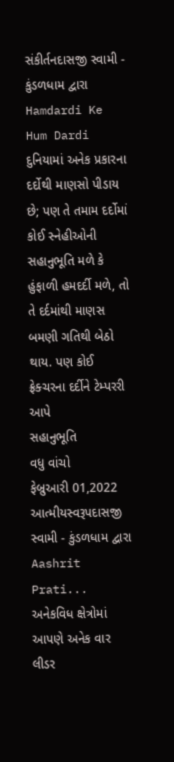સંકીર્તનદાસજી સ્વામી - કુંડળધામ દ્વારા
Hamdardi Ke Hum Dardi
દુનિયામાં અનેક પ્રકારના દર્દોથી માણસો પીડાય છે; પણ તે તમામ દર્દોમાં કોઈ સ્નેહીઓની સહાનુભૂતિ મળે કે હુંફાળી હમદર્દી મળે, તો તે દર્દમાંથી માણસ બમણી ગતિથી બેઠો થાય. પણ કોઈ ફ્રેક્ચરના દર્દીને ટેમ્પરરી આપે
સહાનુભૂતિ
વધુ વાંચો
ફેબ્રુઆરી 01,2022
આત્મીયસ્વરૂપદાસજી સ્વામી - કુંડળધામ દ્વારા
Aashrit Prati...
અનેકવિધ ક્ષેત્રોમાં આપણે અનેક વાર લીડર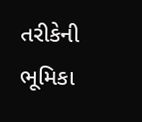તરીકેની ભૂમિકા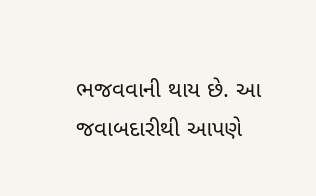ભજવવાની થાય છે. આ જવાબદારીથી આપણે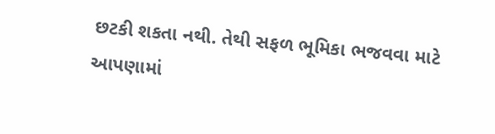છટકી શકતા નથી. તેથી સફળ ભૂમિકા ભજવવા માટે આપણામાં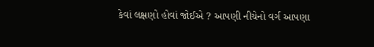કેવાં લક્ષણો હોવાં જોઈએ ? આપણી નીચેનો વર્ગ આપણા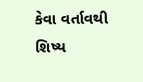કેવા વર્તાવથી
શિષ્ય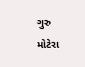ગુરુ
મોટેરા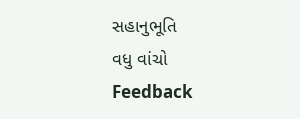સહાનુભૂતિ
વધુ વાંચો
Feedback